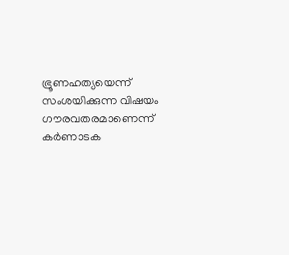ഭ്രൂണഹത്യയെന്ന് സംശയിക്കുന്ന വിഷയം ഗൗരവതരമാണെന്ന് കർണാടക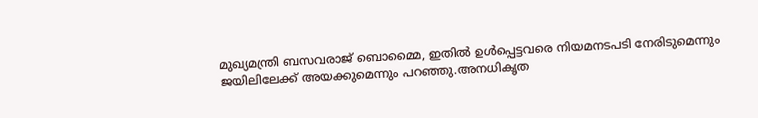മുഖ്യമന്ത്രി ബസവരാജ് ബൊമ്മൈ, ഇതിൽ ഉൾപ്പെട്ടവരെ നിയമനടപടി നേരിടുമെന്നും ജയിലിലേക്ക് അയക്കുമെന്നും പറഞ്ഞു.അനധികൃത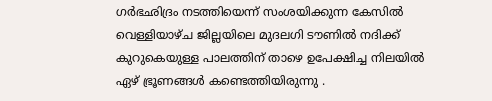ഗർഭഛിദ്രം നടത്തിയെന്ന് സംശയിക്കുന്ന കേസിൽ വെള്ളിയാഴ്ച ജില്ലയിലെ മുദലഗി ടൗണിൽ നദിക്ക് കുറുകെയുള്ള പാലത്തിന് താഴെ ഉപേക്ഷിച്ച നിലയിൽ ഏഴ് ഭ്രൂണങ്ങൾ കണ്ടെത്തിയിരുന്നു .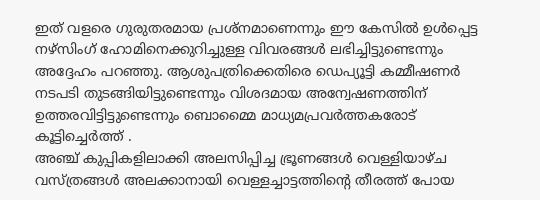ഇത് വളരെ ഗുരുതരമായ പ്രശ്നമാണെന്നും ഈ കേസിൽ ഉൾപ്പെട്ട നഴ്സിംഗ് ഹോമിനെക്കുറിച്ചുള്ള വിവരങ്ങൾ ലഭിച്ചിട്ടുണ്ടെന്നും അദ്ദേഹം പറഞ്ഞു. ആശുപത്രിക്കെതിരെ ഡെപ്യൂട്ടി കമ്മീഷണർ നടപടി തുടങ്ങിയിട്ടുണ്ടെന്നും വിശദമായ അന്വേഷണത്തിന് ഉത്തരവിട്ടിട്ടുണ്ടെന്നും ബൊമ്മൈ മാധ്യമപ്രവർത്തകരോട് കൂട്ടിച്ചെർത്ത് .
അഞ്ച് കുപ്പികളിലാക്കി അലസിപ്പിച്ച ഭ്രൂണങ്ങൾ വെള്ളിയാഴ്ച വസ്ത്രങ്ങൾ അലക്കാനായി വെള്ളച്ചാട്ടത്തിന്റെ തീരത്ത് പോയ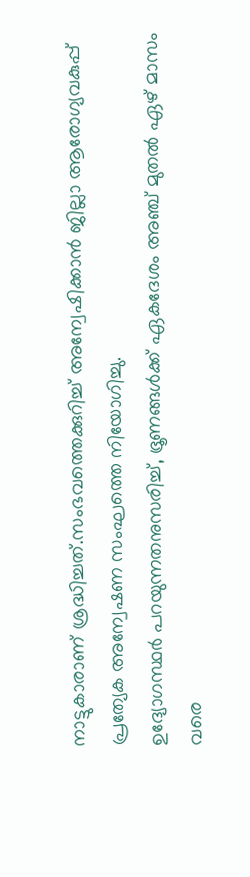നാട്ടുകാരാണ് ശ്രദ്ധിച്ചത്.സംഭവത്തെക്കുറിച്ച് അന്വേഷിക്കാൻ ജില്ലാ ആരോഗ്യവകുപ്പ് പ്രത്യേക അന്വേഷണ സംഘത്തെ നിയോഗിച്ചു.
ഉദ്യോഗസ്ഥർ പറയുന്നതനുസരിച്ച്, ഭ്രൂണങ്ങൾക്ക് ഏകദേശം അഞ്ച് മുതൽ ഏഴ് മാസം വരെ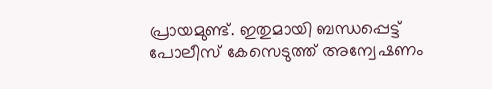പ്രായമുണ്ട്. ഇതുമായി ബന്ധപ്പെട്ട് പോലീസ് കേസെടുത്ത് അന്വേഷണം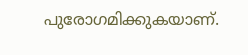പുരോഗമിക്കുകയാണ്.